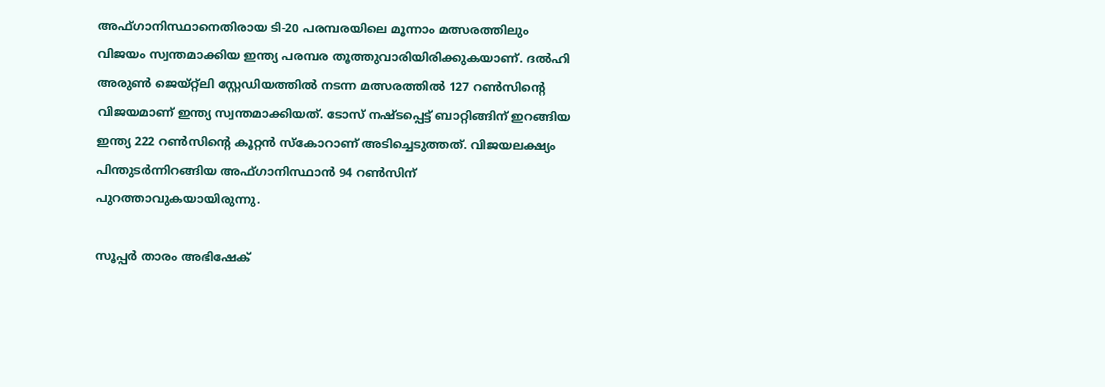അഫ്ഗാനിസ്ഥാനെതിരായ ടി-20 പരമ്പരയിലെ മൂന്നാം മത്സരത്തിലും വിജയം സ്വന്തമാക്കിയ ഇന്ത്യ പരമ്പര തൂത്തുവാരിയിരിക്കുകയാണ്. ദല്‍ഹി അരുണ്‍ ജെയ്റ്റ്‌ലി സ്റ്റേഡിയത്തില്‍ നടന്ന മത്സരത്തില്‍ 127 റണ്‍സിന്റെ വിജയമാണ് ഇന്ത്യ സ്വന്തമാക്കിയത്. ടോസ് നഷ്ടപ്പെട്ട് ബാറ്റിങ്ങിന് ഇറങ്ങിയ ഇന്ത്യ 222 റണ്‍സിന്റെ കൂറ്റന്‍ സ്‌കോറാണ് അടിച്ചെടുത്തത്. വിജയലക്ഷ്യം പിന്തുടര്‍ന്നിറങ്ങിയ അഫ്ഗാനിസ്ഥാന്‍ 94 റണ്‍സിന് പുറത്താവുകയായിരുന്നു.

സൂപ്പര്‍ താരം അഭിഷേക്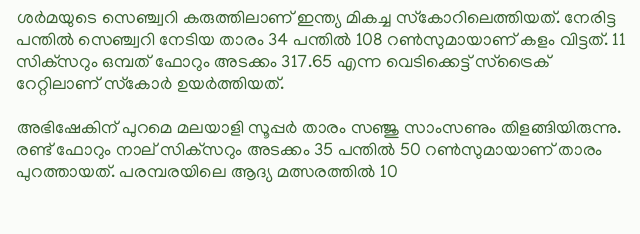ശര്‍മയുടെ സെഞ്ച്വറി കരുത്തിലാണ് ഇന്ത്യ മികച്ച സ്‌കോറിലെത്തിയത്. നേരിട്ട പന്തില്‍ സെഞ്ച്വറി നേടിയ താരം 34 പന്തില്‍ 108 റണ്‍സുമായാണ് കളം വിട്ടത്. 11 സിക്‌സറും ഒമ്പത് ഫോറും അടക്കം 317.65 എന്ന വെടിക്കെട്ട് സ്‌ട്രൈക് റേറ്റിലാണ് സ്‌കോര്‍ ഉയര്‍ത്തിയത്.

അഭിഷേകിന് പുറമെ മലയാളി സൂപ്പര്‍ താരം സഞ്ജു സാംസണും തിളങ്ങിയിരുന്നു. രണ്ട് ഫോറും നാല് സിക്‌സറും അടക്കം 35 പന്തില്‍ 50 റണ്‍സുമായാണ് താരം പുറത്തായത്. പരമ്പരയിലെ ആദ്യ മത്സരത്തില്‍ 10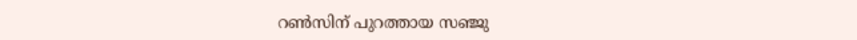റണ്‍സിന് പുറത്തായ സഞ്ജു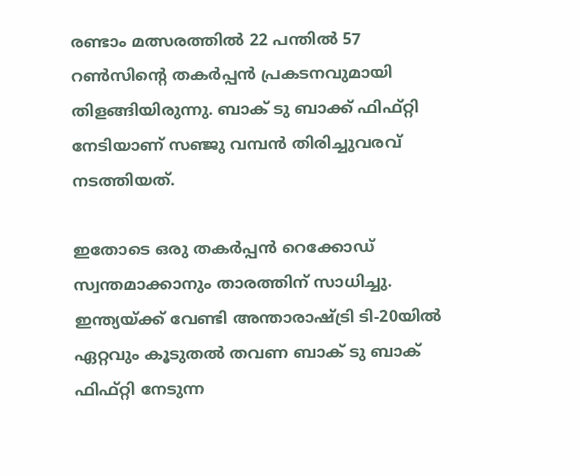രണ്ടാം മത്സരത്തില്‍ 22 പന്തില്‍ 57 റണ്‍സിന്റെ തകര്‍പ്പന്‍ പ്രകടനവുമായി തിളങ്ങിയിരുന്നു. ബാക് ടു ബാക്ക് ഫിഫ്റ്റി നേടിയാണ് സഞ്ജു വമ്പന്‍ തിരിച്ചുവരവ് നടത്തിയത്.

ഇതോടെ ഒരു തകര്‍പ്പന്‍ റെക്കോഡ് സ്വന്തമാക്കാനും താരത്തിന് സാധിച്ചു. ഇന്ത്യയ്ക്ക് വേണ്ടി അന്താരാഷ്ട്രി ടി-20യില്‍ ഏറ്റവും കൂടുതല്‍ തവണ ബാക് ടു ബാക് ഫിഫ്റ്റി നേടുന്ന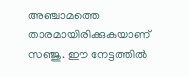അഞ്ചാമത്തെ താരമായിരിക്കുകയാണ് സഞ്ജു. ഈ നേട്ടത്തില്‍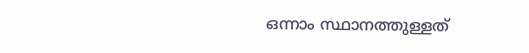ഒന്നാം സ്ഥാനത്തുള്ളത്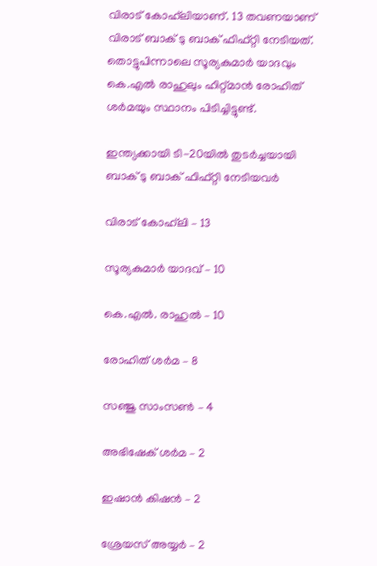വിരാട് കോഹ്‌ലിയാണ്. 13 തവണയാണ് വിരാട് ബാക് ടു ബാക് ഫിഫ്റ്റി നേടിയത്. തൊട്ടുപിന്നാലെ സൂര്യകുമാര്‍ യാദവും കെ.എല്‍ രാഹുലും ഹിറ്റ്മാന്‍ രോഹിത് ശര്‍മയും സ്ഥാനം പിടിച്ചിട്ടുണ്ട്.

ഇന്ത്യക്കായി ടി-20യില്‍ തുടര്‍ച്ചയായി ബാക് ടു ബാക് ഫിഫ്റ്റി നേടിയവര്‍

വിരാട് കോഹ്‌ലി – 13

സൂര്യകുമാര്‍ യാദവ് – 10

കെ.എല്‍. രാഹുല്‍ – 10

രോഹിത് ശര്‍മ – 8

സഞ്ജു സാംസണ്‍ – 4

അഭിഷേക് ശര്‍മ – 2

ഇഷാന്‍ കിഷന്‍ – 2

ശ്രേയസ് അയ്യര്‍ – 2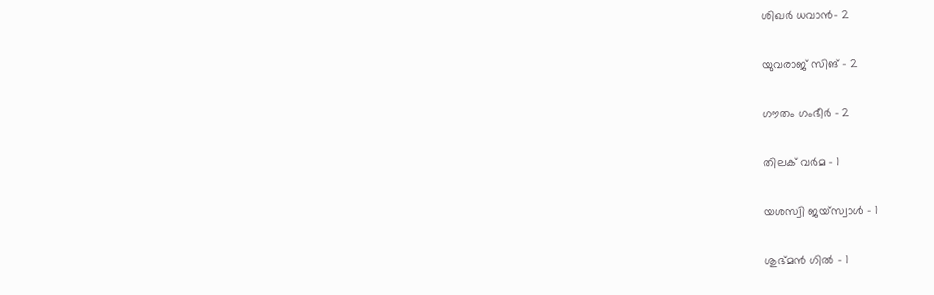ശിഖര്‍ ധവാന്‍- 2

യുവരാജ് സിങ് – 2

ഗൗതം ഗംഭീര്‍ – 2

തിലക് വര്‍മ – 1

യശസ്വി ജയ്‌സ്വാള്‍ – 1

ശുഭ്മന്‍ ഗില്‍ – 1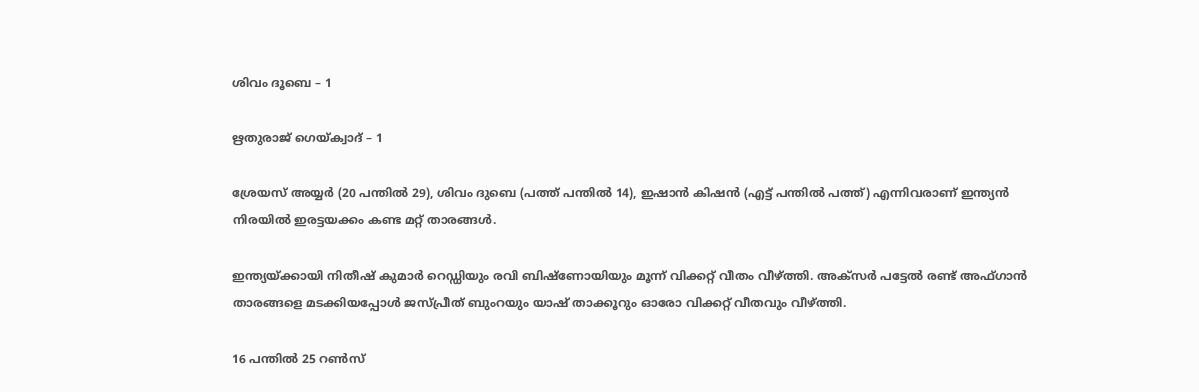ശിവം ദൂബെ – 1

ഋതുരാജ് ഗെയ്ക്വാദ് – 1

ശ്രേയസ് അയ്യര്‍ (20 പന്തില്‍ 29), ശിവം ദുബെ (പത്ത് പന്തില്‍ 14), ഇഷാന്‍ കിഷന്‍ (എട്ട് പന്തില്‍ പത്ത്) എന്നിവരാണ് ഇന്ത്യന്‍ നിരയില്‍ ഇരട്ടയക്കം കണ്ട മറ്റ് താരങ്ങള്‍.

ഇന്ത്യയ്ക്കായി നിതീഷ് കുമാര്‍ റെഡ്ഡിയും രവി ബിഷ്‌ണോയിയും മൂന്ന് വിക്കറ്റ് വീതം വീഴ്ത്തി. അക്‌സര്‍ പട്ടേല്‍ രണ്ട് അഫ്ഗാന്‍ താരങ്ങളെ മടക്കിയപ്പോള്‍ ജസ്പ്രീത് ബുംറയും യാഷ് താക്കൂറും ഓരോ വിക്കറ്റ് വീതവും വീഴ്ത്തി.

16 പന്തില്‍ 25 റണ്‍സ്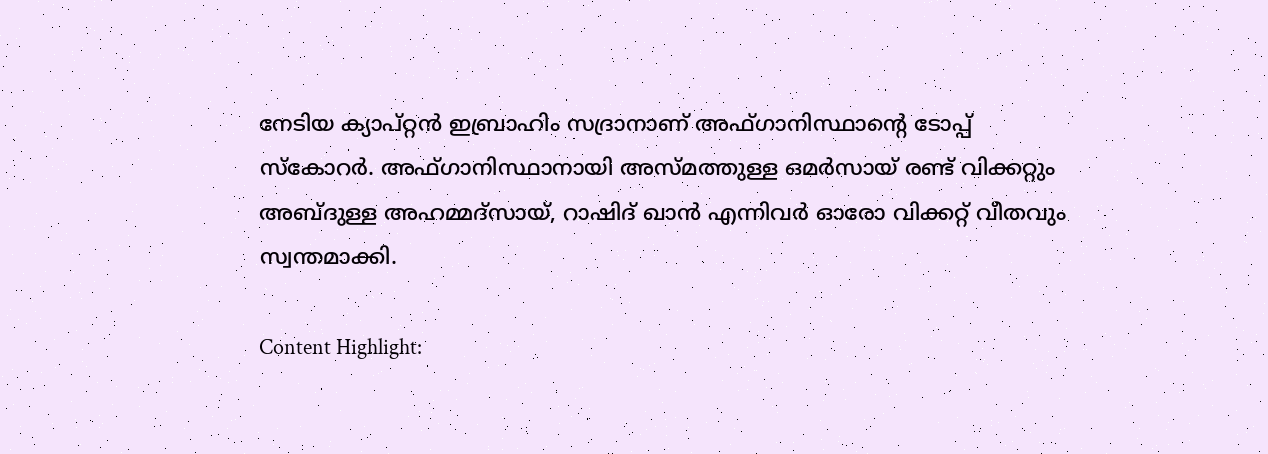നേടിയ ക്യാപ്റ്റന്‍ ഇബ്രാഹിം സദ്രാനാണ് അഫ്ഗാനിസ്ഥാന്റെ ടോപ്പ് സ്‌കോറര്‍. അഫ്ഗാനിസ്ഥാനായി അസ്മത്തുള്ള ഒമര്‍സായ് രണ്ട് വിക്കറ്റും അബ്ദുള്ള അഹമ്മദ്‌സായ്, റാഷിദ് ഖാന്‍ എന്നിവര്‍ ഓരോ വിക്കറ്റ് വീതവും സ്വന്തമാക്കി.

Content Highlight: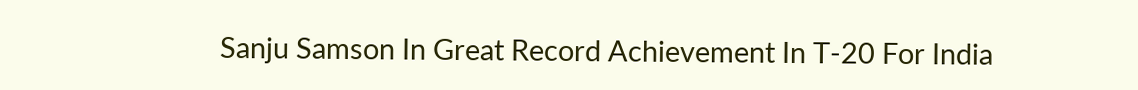Sanju Samson In Great Record Achievement In T-20 For India